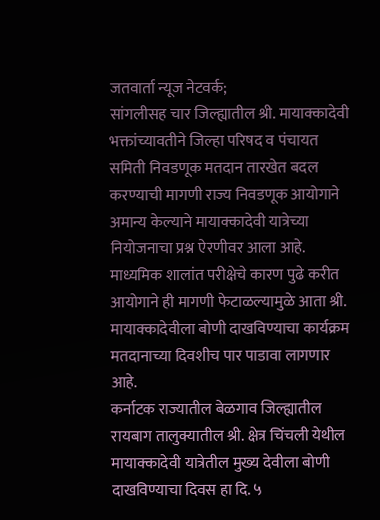जतवार्ता न्यूज नेटवर्क;
सांगलीसह चार जिल्ह्यातील श्री. मायाक्कादेवी भक्तांच्यावतीने जिल्हा परिषद व पंचायत समिती निवडणूक मतदान तारखेत बदल करण्याची मागणी राज्य निवडणूक आयोगाने अमान्य केल्याने मायाक्कादेवी यात्रेच्या नियोजनाचा प्रश्न ऐरणीवर आला आहे. माध्यमिक शालांत परीक्षेचे कारण पुढे करीत आयोगाने ही मागणी फेटाळल्यामुळे आता श्री. मायाक्कादेवीला बोणी दाखविण्याचा कार्यक्रम मतदानाच्या दिवशीच पार पाडावा लागणार आहे.
कर्नाटक राज्यातील बेळगाव जिल्ह्यातील रायबाग तालुक्यातील श्री. क्षेत्र चिंचली येथील मायाक्कादेवी यात्रेतील मुख्य देवीला बोणी दाखविण्याचा दिवस हा दि. ५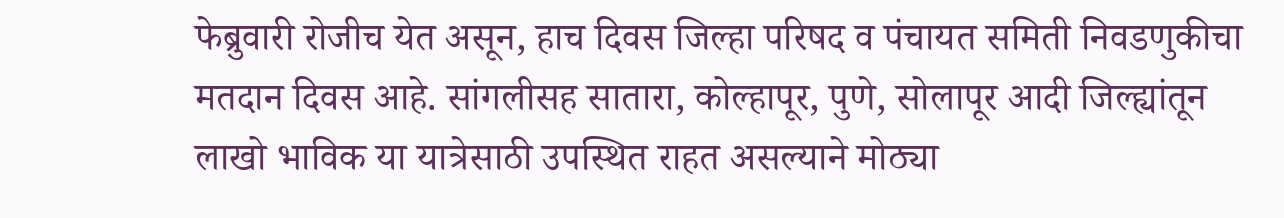फेब्रुवारी रोजीच येत असून, हाच दिवस जिल्हा परिषद व पंचायत समिती निवडणुकीचा मतदान दिवस आहे. सांगलीसह सातारा, कोल्हापूर, पुणे, सोलापूर आदी जिल्ह्यांतून लाखो भाविक या यात्रेसाठी उपस्थित राहत असल्याने मोठ्या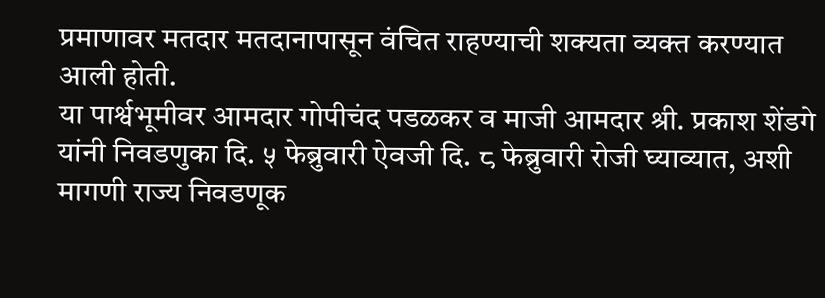प्रमाणावर मतदार मतदानापासून वंचित राहण्याची शक्यता व्यक्त करण्यात आली होती.
या पार्श्वभूमीवर आमदार गोपीचंद पडळकर व माजी आमदार श्री. प्रकाश शेंडगे यांनी निवडणुका दि. ५ फेब्रुवारी ऐवजी दि. ८ फेब्रुवारी रोजी घ्याव्यात, अशी मागणी राज्य निवडणूक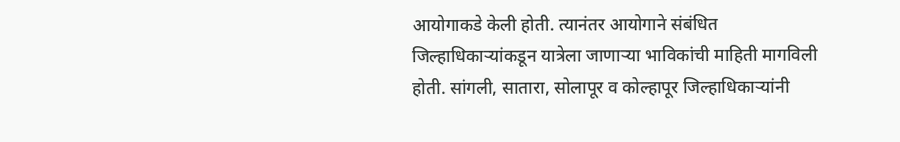आयोगाकडे केली होती. त्यानंतर आयोगाने संबंधित जिल्हाधिकाऱ्यांकडून यात्रेला जाणाऱ्या भाविकांची माहिती मागविली होती. सांगली, सातारा, सोलापूर व कोल्हापूर जिल्हाधिकाऱ्यांनी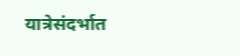यात्रेसंदर्भात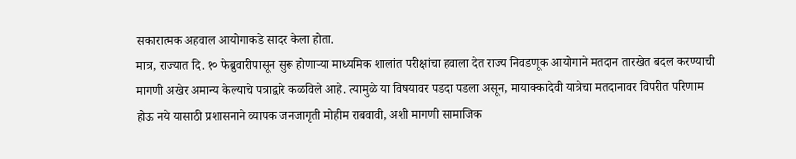सकारात्मक अहवाल आयोगाकडे सादर केला होता.
मात्र, राज्यात दि. १० फेब्रुवारीपासून सुरू होणाऱ्या माध्यमिक शालांत परीक्षांचा हवाला देत राज्य निवडणूक आयोगाने मतदान तारखेत बदल करण्याची मागणी अखेर अमान्य केल्याचे पत्राद्वारे कळविले आहे. त्यामुळे या विषयावर पडदा पडला असून, मायाक्कादेवी यात्रेचा मतदानावर विपरीत परिणाम होऊ नये यासाठी प्रशासनाने व्यापक जनजागृती मोहीम राबवावी, अशी मागणी सामाजिक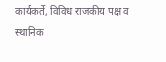कार्यकर्ते, विविध राजकीय पक्ष व स्थानिक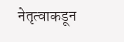नेतृत्वाकडून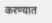करण्यात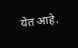येत आहे.